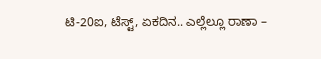ಟಿ-20ಐ, ಟೆಸ್ಟ್, ಏಕದಿನ.. ಎಲ್ಲೆಲ್ಲೂ ರಾಣಾ –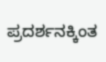ಪ್ರದರ್ಶನಕ್ಕಿಂತ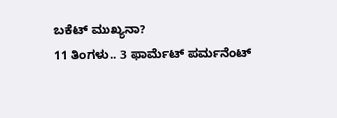ಬಕೆಟ್ ಮುಖ್ಯನಾ?
11 ತಿಂಗಳು.. 3 ಫಾರ್ಮೆಟ್ ಪರ್ಮನೆಂಟ್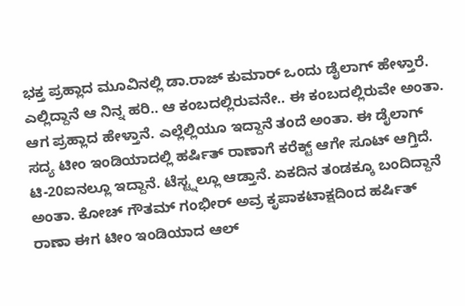ಭಕ್ತ ಪ್ರಹ್ಲಾದ ಮೂವಿನಲ್ಲಿ ಡಾ.ರಾಜ್ ಕುಮಾರ್ ಒಂದು ಡೈಲಾಗ್ ಹೇಳ್ತಾರೆ. ಎಲ್ಲಿದ್ದಾನೆ ಆ ನಿನ್ನ ಹರಿ.. ಆ ಕಂಬದಲ್ಲಿರುವನೇ.. ಈ ಕಂಬದಲ್ಲಿರುವೇ ಅಂತಾ. ಆಗ ಪ್ರಹ್ಲಾದ ಹೇಳ್ತಾನೆ. ಎಲ್ಲೆಲ್ಲಿಯೂ ಇದ್ದಾನೆ ತಂದೆ ಅಂತಾ. ಈ ಡೈಲಾಗ್ ಸದ್ಯ ಟೀಂ ಇಂಡಿಯಾದಲ್ಲಿ ಹರ್ಷಿತ್ ರಾಣಾಗೆ ಕರೆಕ್ಟ್ ಆಗೇ ಸೂಟ್ ಆಗ್ತಿದೆ. ಟಿ-20ಐನಲ್ಲೂ ಇದ್ದಾನೆ. ಟೆಸ್ಟ್ನಲ್ಲೂ ಆಡ್ತಾನೆ. ಏಕದಿನ ತಂಡಕ್ಕೂ ಬಂದಿದ್ದಾನೆ ಅಂತಾ. ಕೋಚ್ ಗೌತಮ್ ಗಂಭೀರ್ ಅವ್ರ ಕೃಪಾಕಟಾಕ್ಷದಿಂದ ಹರ್ಷಿತ್ ರಾಣಾ ಈಗ ಟೀಂ ಇಂಡಿಯಾದ ಆಲ್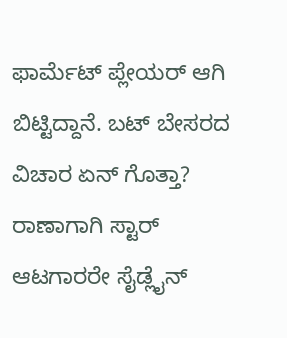ಫಾರ್ಮೆಟ್ ಪ್ಲೇಯರ್ ಆಗಿ ಬಿಟ್ಟಿದ್ದಾನೆ. ಬಟ್ ಬೇಸರದ ವಿಚಾರ ಏನ್ ಗೊತ್ತಾ? ರಾಣಾಗಾಗಿ ಸ್ಟಾರ್ ಆಟಗಾರರೇ ಸೈಡ್ಲೈನ್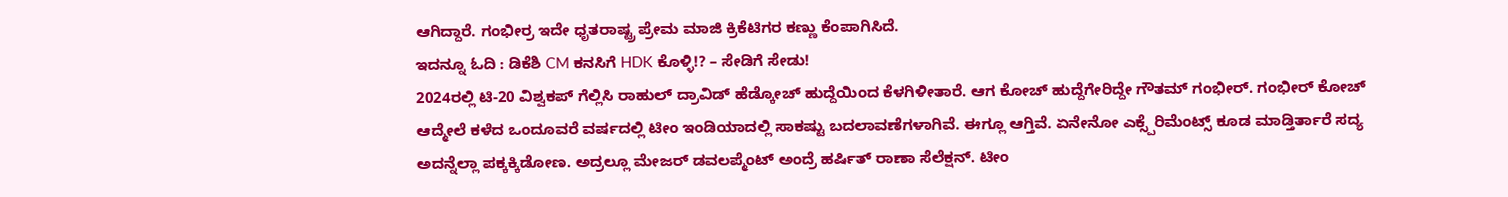ಆಗಿದ್ದಾರೆ. ಗಂಭೀರ್ರ ಇದೇ ಧೃತರಾಷ್ಟ್ರ ಪ್ರೇಮ ಮಾಜಿ ಕ್ರಿಕೆಟಿಗರ ಕಣ್ಣು ಕೆಂಪಾಗಿಸಿದೆ.
ಇದನ್ನೂ ಓದಿ : ಡಿಕೆಶಿ CM ಕನಸಿಗೆ HDK ಕೊಳ್ಳಿ!? – ಸೇಡಿಗೆ ಸೇಡು!
2024ರಲ್ಲಿ ಟಿ-20 ವಿಶ್ವಕಪ್ ಗೆಲ್ಲಿಸಿ ರಾಹುಲ್ ದ್ರಾವಿಡ್ ಹೆಡ್ಕೋಚ್ ಹುದ್ದೆಯಿಂದ ಕೆಳಗಿಳೀತಾರೆ. ಆಗ ಕೋಚ್ ಹುದ್ದೆಗೇರಿದ್ದೇ ಗೌತಮ್ ಗಂಭೀರ್. ಗಂಭೀರ್ ಕೋಚ್ ಆದ್ಮೇಲೆ ಕಳೆದ ಒಂದೂವರೆ ವರ್ಷದಲ್ಲಿ ಟೀಂ ಇಂಡಿಯಾದಲ್ಲಿ ಸಾಕಷ್ಟು ಬದಲಾವಣೆಗಳಾಗಿವೆ. ಈಗ್ಲೂ ಆಗ್ತಿವೆ. ಏನೇನೋ ಎಕ್ಸ್ಪೆರಿಮೆಂಟ್ಸ್ ಕೂಡ ಮಾಡ್ತಿರ್ತಾರೆ ಸದ್ಯ ಅದನ್ನೆಲ್ಲಾ ಪಕ್ಕಕ್ಕಿಡೋಣ. ಅದ್ರಲ್ಲೂ ಮೇಜರ್ ಡವಲಪ್ಮೆಂಟ್ ಅಂದ್ರೆ ಹರ್ಷಿತ್ ರಾಣಾ ಸೆಲೆಕ್ಷನ್. ಟೀಂ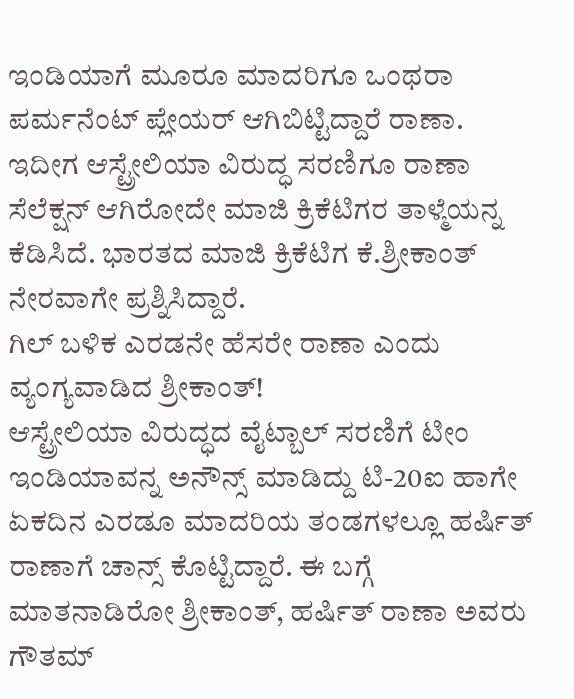ಇಂಡಿಯಾಗೆ ಮೂರೂ ಮಾದರಿಗೂ ಒಂಥರಾ ಪರ್ಮನೆಂಟ್ ಪ್ಲೇಯರ್ ಆಗಿಬಿಟ್ಟಿದ್ದಾರೆ ರಾಣಾ. ಇದೀಗ ಆಸ್ಟ್ರೇಲಿಯಾ ವಿರುದ್ಧ ಸರಣಿಗೂ ರಾಣಾ ಸೆಲೆಕ್ಷನ್ ಆಗಿರೋದೇ ಮಾಜಿ ಕ್ರಿಕೆಟಿಗರ ತಾಳ್ಮೆಯನ್ನ ಕೆಡಿಸಿದೆ. ಭಾರತದ ಮಾಜಿ ಕ್ರಿಕೆಟಿಗ ಕೆ.ಶ್ರೀಕಾಂತ್ ನೇರವಾಗೇ ಪ್ರಶ್ನಿಸಿದ್ದಾರೆ.
ಗಿಲ್ ಬಳಿಕ ಎರಡನೇ ಹೆಸರೇ ರಾಣಾ ಎಂದು ವ್ಯಂಗ್ಯವಾಡಿದ ಶ್ರೀಕಾಂತ್!
ಆಸ್ಟ್ರೇಲಿಯಾ ವಿರುದ್ಧದ ವೈಟ್ಬಾಲ್ ಸರಣಿಗೆ ಟೀಂ ಇಂಡಿಯಾವನ್ನ ಅನೌನ್ಸ್ ಮಾಡಿದ್ದು ಟಿ-20ಐ ಹಾಗೇ ಏಕದಿನ ಎರಡೂ ಮಾದರಿಯ ತಂಡಗಳಲ್ಲೂ ಹರ್ಷಿತ್ ರಾಣಾಗೆ ಚಾನ್ಸ್ ಕೊಟ್ಟಿದ್ದಾರೆ. ಈ ಬಗ್ಗೆ ಮಾತನಾಡಿರೋ ಶ್ರೀಕಾಂತ್, ಹರ್ಷಿತ್ ರಾಣಾ ಅವರು ಗೌತಮ್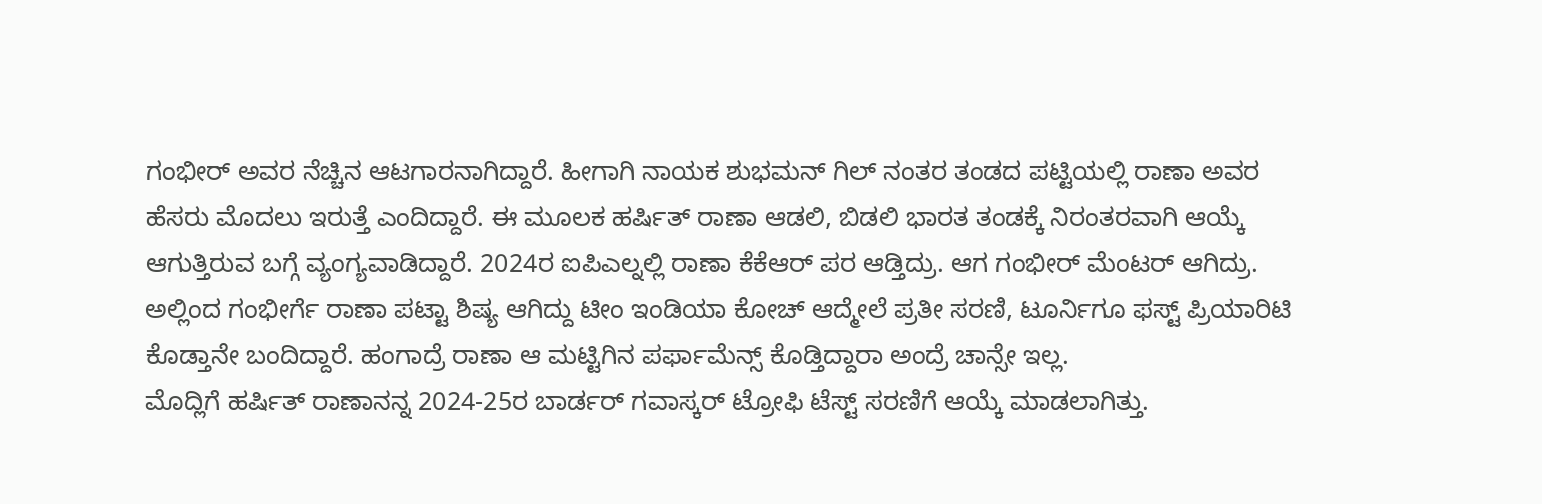ಗಂಭೀರ್ ಅವರ ನೆಚ್ಚಿನ ಆಟಗಾರನಾಗಿದ್ದಾರೆ. ಹೀಗಾಗಿ ನಾಯಕ ಶುಭಮನ್ ಗಿಲ್ ನಂತರ ತಂಡದ ಪಟ್ಟಿಯಲ್ಲಿ ರಾಣಾ ಅವರ ಹೆಸರು ಮೊದಲು ಇರುತ್ತೆ ಎಂದಿದ್ದಾರೆ. ಈ ಮೂಲಕ ಹರ್ಷಿತ್ ರಾಣಾ ಆಡಲಿ, ಬಿಡಲಿ ಭಾರತ ತಂಡಕ್ಕೆ ನಿರಂತರವಾಗಿ ಆಯ್ಕೆ ಆಗುತ್ತಿರುವ ಬಗ್ಗೆ ವ್ಯಂಗ್ಯವಾಡಿದ್ದಾರೆ. 2024ರ ಐಪಿಎಲ್ನಲ್ಲಿ ರಾಣಾ ಕೆಕೆಆರ್ ಪರ ಆಡ್ತಿದ್ರು. ಆಗ ಗಂಭೀರ್ ಮೆಂಟರ್ ಆಗಿದ್ರು. ಅಲ್ಲಿಂದ ಗಂಭೀರ್ಗೆ ರಾಣಾ ಪಟ್ಟಾ ಶಿಷ್ಯ ಆಗಿದ್ದು ಟೀಂ ಇಂಡಿಯಾ ಕೋಚ್ ಆದ್ಮೇಲೆ ಪ್ರತೀ ಸರಣಿ, ಟೂರ್ನಿಗೂ ಫಸ್ಟ್ ಪ್ರಿಯಾರಿಟಿ ಕೊಡ್ತಾನೇ ಬಂದಿದ್ದಾರೆ. ಹಂಗಾದ್ರೆ ರಾಣಾ ಆ ಮಟ್ಟಿಗಿನ ಪರ್ಫಾಮೆನ್ಸ್ ಕೊಡ್ತಿದ್ದಾರಾ ಅಂದ್ರೆ ಚಾನ್ಸೇ ಇಲ್ಲ.
ಮೊದ್ಲಿಗೆ ಹರ್ಷಿತ್ ರಾಣಾನನ್ನ 2024-25ರ ಬಾರ್ಡರ್ ಗವಾಸ್ಕರ್ ಟ್ರೋಫಿ ಟೆಸ್ಟ್ ಸರಣಿಗೆ ಆಯ್ಕೆ ಮಾಡಲಾಗಿತ್ತು.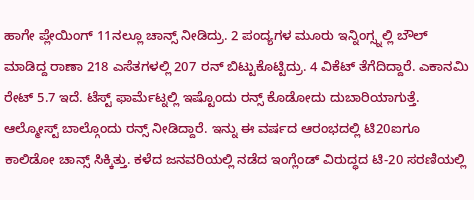ಹಾಗೇ ಪ್ಲೇಯಿಂಗ್ 11ನಲ್ಲೂ ಚಾನ್ಸ್ ನೀಡಿದ್ರು. 2 ಪಂದ್ಯಗಳ ಮೂರು ಇನ್ನಿಂಗ್ಸ್ನಲ್ಲಿ ಬೌಲ್ ಮಾಡಿದ್ದ ರಾಣಾ 218 ಎಸೆತಗಳಲ್ಲಿ 207 ರನ್ ಬಿಟ್ಟುಕೊಟ್ಟಿದ್ರು. 4 ವಿಕೆಟ್ ತೆಗೆದಿದ್ದಾರೆ. ಎಕಾನಮಿ ರೇಟ್ 5.7 ಇದೆ. ಟೆಸ್ಟ್ ಫಾರ್ಮೆಟ್ನಲ್ಲಿ ಇಷ್ಟೊಂದು ರನ್ಸ್ ಕೊಡೋದು ದುಬಾರಿಯಾಗುತ್ತೆ. ಆಲ್ಮೋಸ್ಟ್ ಬಾಲ್ಗೊಂದು ರನ್ಸ್ ನೀಡಿದ್ದಾರೆ. ಇನ್ನು ಈ ವರ್ಷದ ಆರಂಭದಲ್ಲಿ ಟಿ20ಐಗೂ ಕಾಲಿಡೋ ಚಾನ್ಸ್ ಸಿಕ್ಕಿತ್ತು. ಕಳೆದ ಜನವರಿಯಲ್ಲಿ ನಡೆದ ಇಂಗ್ಲೆಂಡ್ ವಿರುದ್ಧದ ಟಿ-20 ಸರಣಿಯಲ್ಲಿ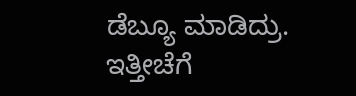ಡೆಬ್ಯೂ ಮಾಡಿದ್ರು. ಇತ್ತೀಚೆಗೆ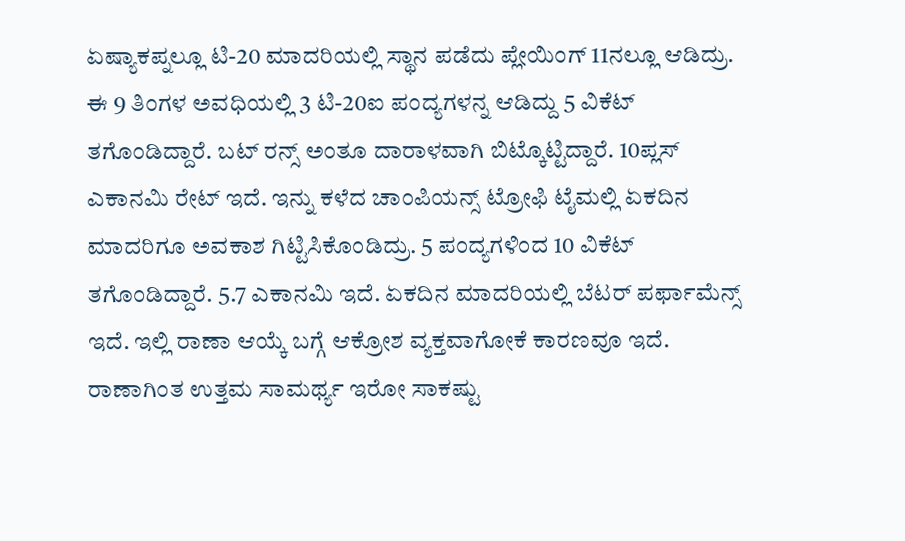ಏಷ್ಯಾಕಪ್ನಲ್ಲೂ ಟಿ-20 ಮಾದರಿಯಲ್ಲಿ ಸ್ಥಾನ ಪಡೆದು ಪ್ಲೇಯಿಂಗ್ 11ನಲ್ಲೂ ಆಡಿದ್ರು. ಈ 9 ತಿಂಗಳ ಅವಧಿಯಲ್ಲಿ 3 ಟಿ-20ಐ ಪಂದ್ಯಗಳನ್ನ ಆಡಿದ್ದು 5 ವಿಕೆಟ್ ತಗೊಂಡಿದ್ದಾರೆ. ಬಟ್ ರನ್ಸ್ ಅಂತೂ ದಾರಾಳವಾಗಿ ಬಿಟ್ಕೊಟ್ಟಿದ್ದಾರೆ. 10ಪ್ಲಸ್ ಎಕಾನಮಿ ರೇಟ್ ಇದೆ. ಇನ್ನು ಕಳೆದ ಚಾಂಪಿಯನ್ಸ್ ಟ್ರೋಫಿ ಟೈಮಲ್ಲಿ ಏಕದಿನ ಮಾದರಿಗೂ ಅವಕಾಶ ಗಿಟ್ಟಿಸಿಕೊಂಡಿದ್ರು. 5 ಪಂದ್ಯಗಳಿಂದ 10 ವಿಕೆಟ್ ತಗೊಂಡಿದ್ದಾರೆ. 5.7 ಎಕಾನಮಿ ಇದೆ. ಏಕದಿನ ಮಾದರಿಯಲ್ಲಿ ಬೆಟರ್ ಪರ್ಫಾಮೆನ್ಸ್ ಇದೆ. ಇಲ್ಲಿ ರಾಣಾ ಆಯ್ಕೆ ಬಗ್ಗೆ ಆಕ್ರೋಶ ವ್ಯಕ್ತವಾಗೋಕೆ ಕಾರಣವೂ ಇದೆ. ರಾಣಾಗಿಂತ ಉತ್ತಮ ಸಾಮರ್ಥ್ಯ ಇರೋ ಸಾಕಷ್ಟು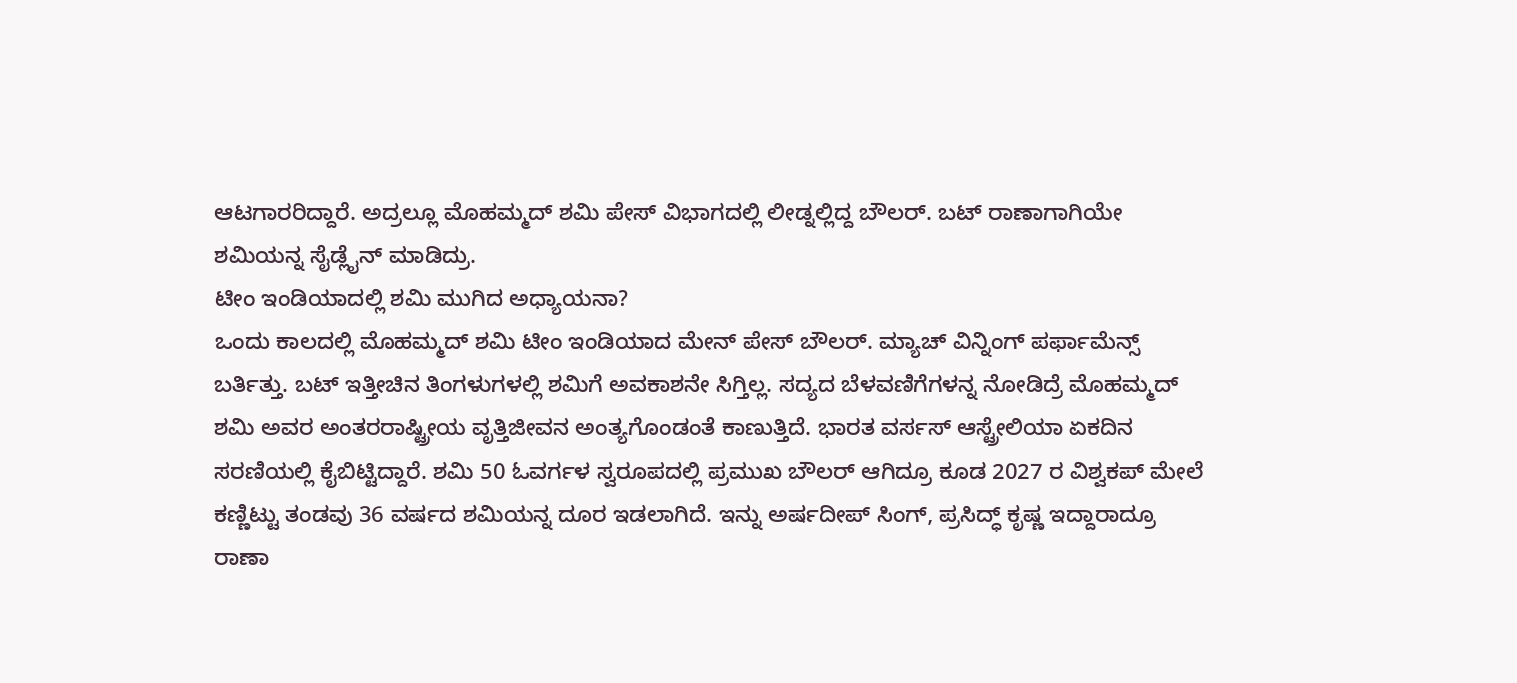ಆಟಗಾರರಿದ್ದಾರೆ. ಅದ್ರಲ್ಲೂ ಮೊಹಮ್ಮದ್ ಶಮಿ ಪೇಸ್ ವಿಭಾಗದಲ್ಲಿ ಲೀಡ್ನಲ್ಲಿದ್ದ ಬೌಲರ್. ಬಟ್ ರಾಣಾಗಾಗಿಯೇ ಶಮಿಯನ್ನ ಸೈಡ್ಲೈನ್ ಮಾಡಿದ್ರು.
ಟೀಂ ಇಂಡಿಯಾದಲ್ಲಿ ಶಮಿ ಮುಗಿದ ಅಧ್ಯಾಯನಾ?
ಒಂದು ಕಾಲದಲ್ಲಿ ಮೊಹಮ್ಮದ್ ಶಮಿ ಟೀಂ ಇಂಡಿಯಾದ ಮೇನ್ ಪೇಸ್ ಬೌಲರ್. ಮ್ಯಾಚ್ ವಿನ್ನಿಂಗ್ ಪರ್ಫಾಮೆನ್ಸ್ ಬರ್ತಿತ್ತು. ಬಟ್ ಇತ್ತೀಚಿನ ತಿಂಗಳುಗಳಲ್ಲಿ ಶಮಿಗೆ ಅವಕಾಶನೇ ಸಿಗ್ತಿಲ್ಲ. ಸದ್ಯದ ಬೆಳವಣಿಗೆಗಳನ್ನ ನೋಡಿದ್ರೆ ಮೊಹಮ್ಮದ್ ಶಮಿ ಅವರ ಅಂತರರಾಷ್ಟ್ರೀಯ ವೃತ್ತಿಜೀವನ ಅಂತ್ಯಗೊಂಡಂತೆ ಕಾಣುತ್ತಿದೆ. ಭಾರತ ವರ್ಸಸ್ ಆಸ್ಟ್ರೇಲಿಯಾ ಏಕದಿನ ಸರಣಿಯಲ್ಲಿ ಕೈಬಿಟ್ಟಿದ್ದಾರೆ. ಶಮಿ 50 ಓವರ್ಗಳ ಸ್ವರೂಪದಲ್ಲಿ ಪ್ರಮುಖ ಬೌಲರ್ ಆಗಿದ್ರೂ ಕೂಡ 2027 ರ ವಿಶ್ವಕಪ್ ಮೇಲೆ ಕಣ್ಣಿಟ್ಟು ತಂಡವು 36 ವರ್ಷದ ಶಮಿಯನ್ನ ದೂರ ಇಡಲಾಗಿದೆ. ಇನ್ನು ಅರ್ಷದೀಪ್ ಸಿಂಗ್, ಪ್ರಸಿದ್ಧ್ ಕೃಷ್ಣ ಇದ್ದಾರಾದ್ರೂ ರಾಣಾ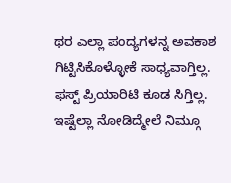ಥರ ಎಲ್ಲಾ ಪಂದ್ಯಗಳನ್ನ ಅವಕಾಶ ಗಿಟ್ಟಿಸಿಕೊಳ್ಳೋಕೆ ಸಾಧ್ಯವಾಗ್ತಿಲ್ಲ. ಫಸ್ಟ್ ಪ್ರಿಯಾರಿಟಿ ಕೂಡ ಸಿಗ್ತಿಲ್ಲ.
ಇಷ್ಟೆಲ್ಲಾ ನೋಡಿದ್ಮೇಲೆ ನಿಮ್ಗೂ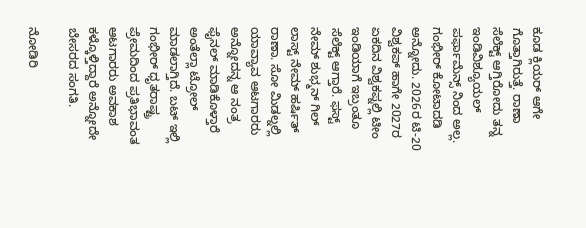ಕೂಡ ಕ್ಲಿಯರ್ ಆಗೇ ಗೊತ್ತಾಗಿರುತ್ತೆ. ರಾಣಾ ಸೆಲೆಕ್ಟ್ ಆಗ್ತಿರೋದು ತನ್ನ ಇಂಡಿವಿಶ್ಯೂಯಲ್ ಪರ್ಫಾಮೆನ್ಸ್ ನಿಂದ ಅಲ್ಲ. ಗಂಭೀರ್ ಕೋಟಾದಡಿ ಅನ್ನೋದು. 2026ರ ಟಿ-20 ವಿಶ್ವಕಪ್ ಹಾಗೇ 2027ರ ಏಕದಿನ ವಿಶ್ವಕಪ್ನಲ್ಲಿ ಟೀಂ ಇಂಡಿಯಾಗೆ ಇಬ್ರಂತೂ ಸೆಲೆಕ್ಟ್ ಆಗ್ತಾರೆ. ಫಸ್ಟ್ ನೇಮ್ ಶುಭ್ಮನ್ ಗಿಲ್ ಲಾಸ್ಟ್ ನೇಮ್ ಹರ್ಷಿತ್ ರಾಣಾ. ಸೋ ಮಿಡಲ್ನಲ್ಲಿ ಯಾವ್ಯಾವ ಆಟಗಾರರು ಅನ್ನೋದನ್ನ ಆ ನಂತ್ರ ಫೈನಲ್ ಮಾಡಿಕೊಳ್ತಾರೆ ಅಂತೆಲ್ಲಾ ಟ್ರೋಲ್ ಮಾಡಲಾಗ್ತಿದೆ. ಬಟ್ ಇಲ್ಲಿ ಗಂಭೀರ್ ಧೃತರಾಷ್ಟ್ರ ಪ್ರೇಮದಿಂದ ಪ್ರತಿಭಾವಂತ ಆಟಗಾರರು ಅವಕಾಶ ಕಳ್ಕೊಳ್ತಿದ್ದಾರೆ ಅನ್ನೋದೇ ಬೇಸರದ ಸಂಗತಿ.

ನೋಡಿರಿ